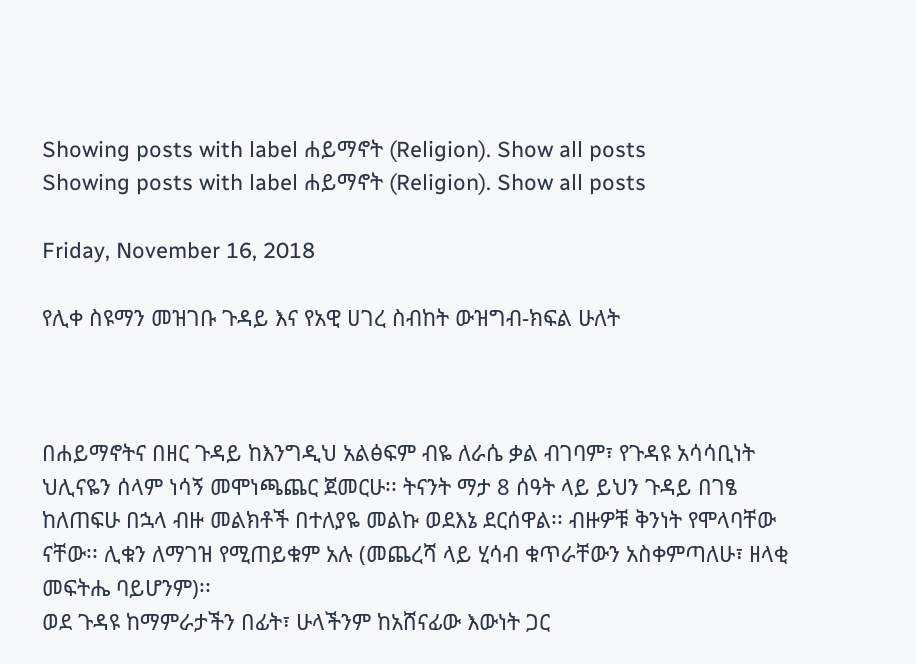Showing posts with label ሐይማኖት (Religion). Show all posts
Showing posts with label ሐይማኖት (Religion). Show all posts

Friday, November 16, 2018

የሊቀ ስዩማን መዝገቡ ጉዳይ እና የአዊ ሀገረ ስብከት ውዝግብ-ክፍል ሁለት



በሐይማኖትና በዘር ጉዳይ ከእንግዲህ አልፅፍም ብዬ ለራሴ ቃል ብገባም፣ የጉዳዩ አሳሳቢነት ህሊናዬን ሰላም ነሳኝ መሞነጫጨር ጀመርሁ፡፡ ትናንት ማታ 8 ሰዓት ላይ ይህን ጉዳይ በገፄ ከለጠፍሁ በኋላ ብዙ መልክቶች በተለያዬ መልኩ ወደእኔ ደርሰዋል፡፡ ብዙዎቹ ቅንነት የሞላባቸው ናቸው፡፡ ሊቁን ለማገዝ የሚጠይቁም አሉ (መጨረሻ ላይ ሂሳብ ቁጥራቸውን አስቀምጣለሁ፣ ዘላቂ መፍትሔ ባይሆንም)፡፡
ወደ ጉዳዩ ከማምራታችን በፊት፣ ሁላችንም ከአሸናፊው እውነት ጋር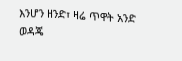እንሆን ዘንድ፣ ዛሬ ጥዋት አንድ ወዳጄ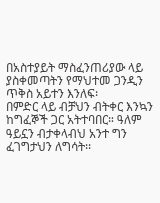በአስተያይት ማስፈንጠሪያው ላይ ያስቀመጣትን የማህተመ ጋንዲን ጥቅስ አይተን እንለፍ፡
በምድር ላይ ብቻህን ብትቀር እንኳን ከግፈኞች ጋር አትተባበር። ዓለም ዓይኗን ብታቀላብህ አንተ ግን ፈገግታህን ለግሳት፡፡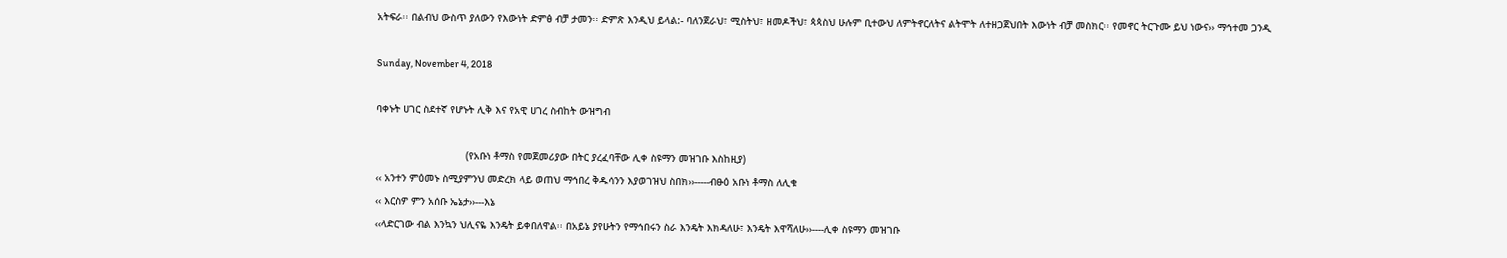አትፍራ፡፡ በልብህ ውስጥ ያለውን የእውነት ድምፅ ብቻ ታመን፡፡ ድምጽ እንዲህ ይላል:- ባለንጀራህ፣ ሚስትህ፣ ዘመዶችህ፣ ጳጳስህ ሁሉም ቢተውህ ለምትኖርለትና ልትሞት ለተዘጋጀህበት እውነት ብቻ መስክር፡፡ የመኖር ትርጉሙ ይህ ነውና›› ማኅተመ ጋንዲ

Sunday, November 4, 2018

ባቀኑት ሀገር ስደተኛ የሆኑት ሊቅ እና የአዊ ሀገረ ስብከት ውዝግብ

                              (የአቡነ ቶማስ የመጀመሪያው በትር ያረፈባቸው ሊቀ ስዩማን መዝገቡ እስከዚያ)
‹‹ አንተን ምዕመኑ ስሚያምንህ መድረክ ላይ ወጠህ ማኅበረ ቅዱሳንን እያወገዝህ ስበክ››-----ብፁዕ አቡነ ቶማስ ለሊቁ
‹‹ እርስዎ ምን አሰቡ ኤኔታ››---እኔ
‹‹ላድርገው ብል እንኳን ህሊናዬ እንዴት ይቀበለዋል፡፡ በአይኔ ያየሁትን የማኅበሩን ስራ እንዴት እክዳለሁ፣ እንዴት እዋሻለሁ››----ሊቀ ስዩማን መዝገቡ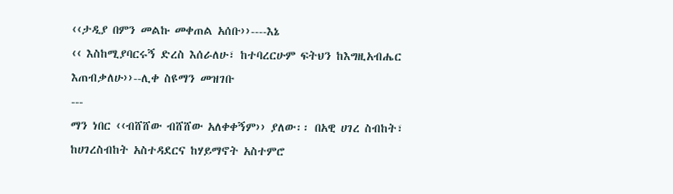‹‹ታዲያ በምን መልኩ መቀጠል አሰቡ››----እኔ
‹‹ እስከሚያባርሩኝ ድረስ እሰራለሁ፣ ከተባረርሁም ፍትህን ከእግዚአብሔር እጠብቃለሁ››--ሊቀ ስዩማን መዝገቡ
---
ማን ነበር ‹‹ብሸሸው ብሸሸው አለቀቀኝም›› ያለው፡፡ በአዊ ሀገረ ስብከት፣ ከሀገረስብከት አስተዳደርና ከሃይማኖት አስተምሮ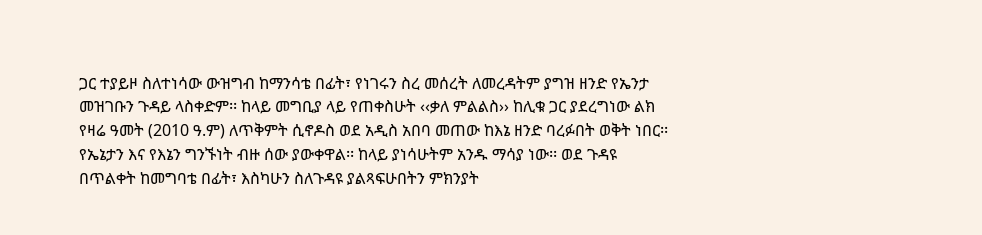ጋር ተያይዞ ስለተነሳው ውዝግብ ከማንሳቴ በፊት፣ የነገሩን ስረ መሰረት ለመረዳትም ያግዝ ዘንድ የኤንታ መዝገቡን ጉዳይ ላስቀድም፡፡ ከላይ መግቢያ ላይ የጠቀስሁት ‹‹ቃለ ምልልስ›› ከሊቁ ጋር ያደረግነው ልክ የዛሬ ዓመት (2010 ዓ.ም) ለጥቅምት ሲኖዶስ ወደ አዲስ አበባ መጠው ከእኔ ዘንድ ባረፉበት ወቅት ነበር፡፡ የኤኔታን እና የእኔን ግንኙነት ብዙ ሰው ያውቀዋል፡፡ ከላይ ያነሳሁትም አንዱ ማሳያ ነው፡፡ ወደ ጉዳዩ በጥልቀት ከመግባቴ በፊት፣ እስካሁን ስለጉዳዩ ያልጻፍሁበትን ምክንያት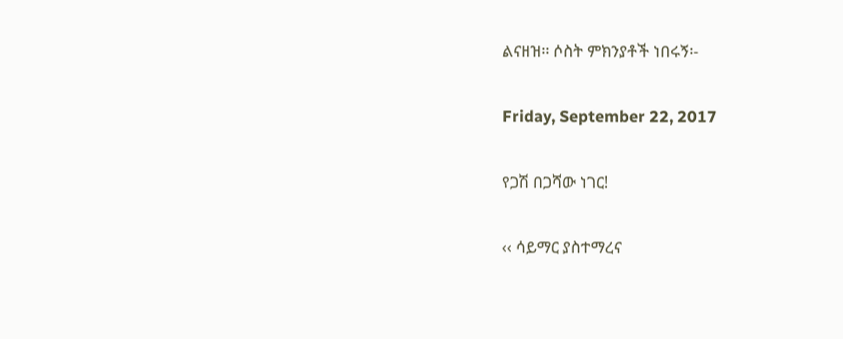ልናዘዝ፡፡ ሶስት ምክንያቶች ነበሩኝ፡-

Friday, September 22, 2017

የጋሽ በጋሻው ነገር!

‹‹ ሳይማር ያስተማረና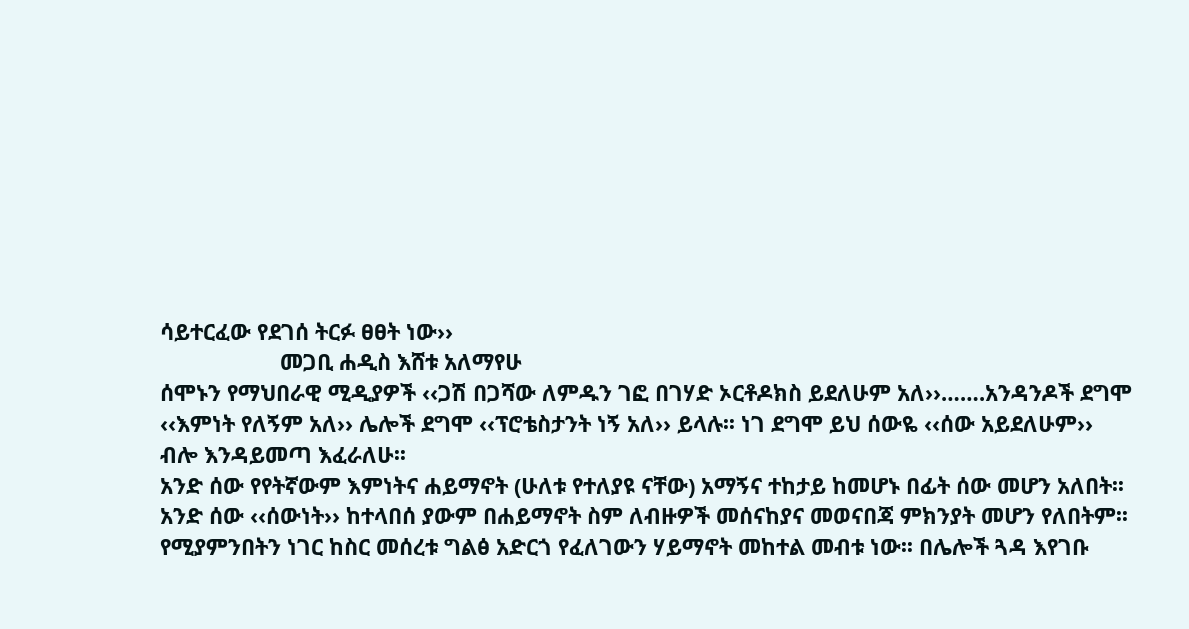ሳይተርፈው የደገሰ ትርፉ ፀፀት ነው››
                    መጋቢ ሐዲስ እሸቱ አለማየሁ
ሰሞኑን የማህበራዊ ሚዲያዎች ‹‹ጋሽ በጋሻው ለምዱን ገፎ በገሃድ ኦርቶዶክስ ይደለሁም አለ››…….አንዳንዶች ደግሞ ‹‹እምነት የለኝም አለ›› ሌሎች ደግሞ ‹‹ፕሮቴስታንት ነኝ አለ›› ይላሉ፡፡ ነገ ደግሞ ይህ ሰውዬ ‹‹ሰው አይደለሁም›› ብሎ እንዳይመጣ እፈራለሁ፡፡
አንድ ሰው የየትኛውም እምነትና ሐይማኖት (ሁለቱ የተለያዩ ናቸው) አማኝና ተከታይ ከመሆኑ በፊት ሰው መሆን አለበት፡፡ አንድ ሰው ‹‹ሰውነት›› ከተላበሰ ያውም በሐይማኖት ስም ለብዙዎች መሰናከያና መወናበጃ ምክንያት መሆን የለበትም፡፡ የሚያምንበትን ነገር ከስር መሰረቱ ግልፅ አድርጎ የፈለገውን ሃይማኖት መከተል መብቱ ነው፡፡ በሌሎች ጓዳ እየገቡ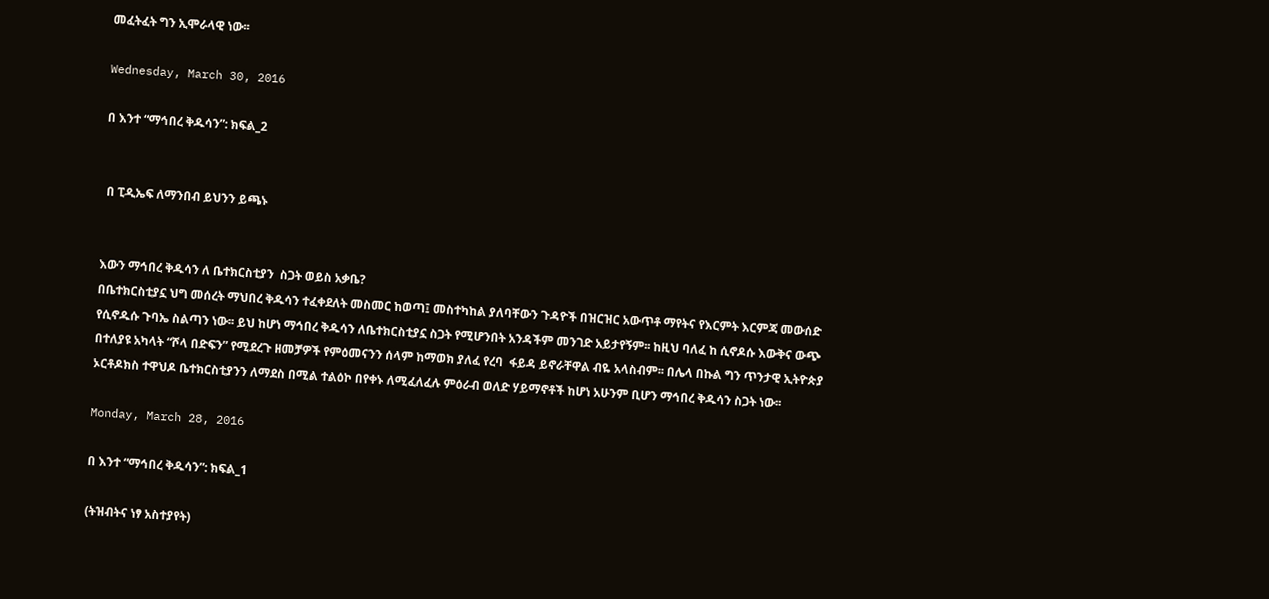መፈትፈት ግን ኢሞራላዊ ነው፡፡

Wednesday, March 30, 2016

በ እንተ “ማኅበረ ቅዱሳን”: ክፍል_2


 በ ፒዲኤፍ ለማንበብ ይህንን ይጫኑ


እውን ማኅበረ ቅዱሳን ለ ቤተክርስቲያን  ስጋት ወይስ አቃቤ?
በቤተክርስቲያኗ ህግ መሰረት ማህበረ ቅዱሳን ተፈቀደለት መስመር ከወጣ፤ መስተካከል ያለባቸውን ጉዳዮች በዝርዝር አውጥቶ ማየትና የእርምት እርምጃ መውሰድ የሲኖዱሱ ጉባኤ ስልጣን ነው፡፡ ይህ ከሆነ ማኅበረ ቅዱሳን ለቤተክርስቲያኗ ስጋት የሚሆንበት አንዳችም መንገድ አይታየኝም፡፡ ከዚህ ባለፈ ከ ሲኖዶሱ እውቅና ውጭ በተለያዩ አካላት “ሾላ በድፍን” የሚደረጉ ዘመቻዎች የምዕመናንን ሰላም ከማወክ ያለፈ የረባ  ፋይዳ ይኖራቸዋል ብዬ አላስብም፡፡ በሌላ በኩል ግን ጥንታዊ ኢትዮጵያ ኦርቶዶክስ ተዋህዶ ቤተክርስቲያንን ለማደስ በሚል ተልዕኮ በየቀኑ ለሚፈለፈሉ ምዕራብ ወለድ ሃይማኖቶች ከሆነ አሁንም ቢሆን ማኅበረ ቅዱሳን ስጋት ነው፡፡

Monday, March 28, 2016

በ እንተ “ማኅበረ ቅዱሳን”: ክፍል_1

(ትዝብትና ነፃ አስተያየት)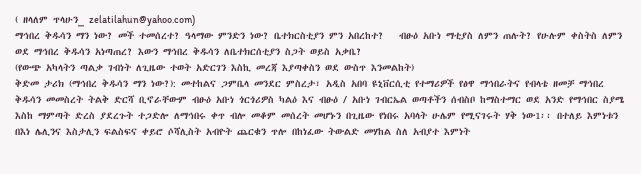( ዘላለም ጥላሁን_ zelatilahun@yahoo.com)
ማኅበረ ቅዱሳን ማን ነው? መች ተመሰረተ? ዓላማው ምንድን ነው? ቤተክርስቲያን ምን አበረከተ?   ብፁዕ አቡነ ማቲያስ ለምን ጠሉት? የሁሉም ቀስትስ ለምን ወደ ማኅበረ ቅዱሳን አነጣጠረ? እውን ማኅበረ ቅዱሳን ለቤተክርሰቲያን ስጋት ወይስ አቃቤ?
(የውጭ አካላትን ጣልቃ ገብነት ለጊዜው ተወት አድርገን እስኪ መረጃ እያጣቀስን ወደ ውስጥ እንመልከት)
ቅድመ ታሪክ (ማኅበረ ቅዱሳን ማን ነው?): መተከልና ጋምቤላ መንደር ምስረታ፣ አዲስ አበባ ዩኒቨርሲቲ የተማሪዎች የፅዋ ማኅበራትና የብላቴ ዘመቻ ማኅበረ ቅዱሳን መመስረት ትልቅ ድርሻ ቢኖራቸውም ብፁዕ አቡነ ጎርጎሪዎስ ካልዕ እና ብፁዕ / አቡነ ገብርኤል ወጣቶችን ሰብስቦ ከማስተማር ወደ አንድ የማኅበር ስያሜ እስከ ማምጣት ድረስ ያደረጉት ተጋድሎ ለማኅበሩ ቀጥ ብሎ መቆም መሰረት መሆኑን በጊዜው የነበሩ አባላት ሁሌም የሚናገሩት ሃቅ ነው1፡፡ በተለይ እምነቱን በእነ ሌሊንና እስታሊን ፍልስፍና ቀይሮ ሶሻሊስት አብዮት ጨርቁን ጥሎ በከነፈው ትውልድ መሃከል ስለ አብያተ እምነት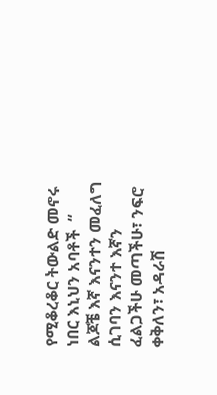የሚቆረቆር ትውልድ መኖሩ ነበር እኒህን አባቶች  “ ልጆቼ እኛ እናንተን መፈለግ ሲገባን እናንተ እኛን ፈልጋችሁ መጣችሁ፣ ንፍሮ ቀቅለን፣ አዳራሽ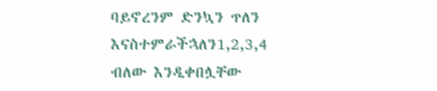ባይኖረንም ድንኳን ጥለን እናስተምራችኋለን1,2,3,4 ብለው እንዲቀበሏቸው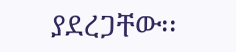ያደረጋቸው፡፡